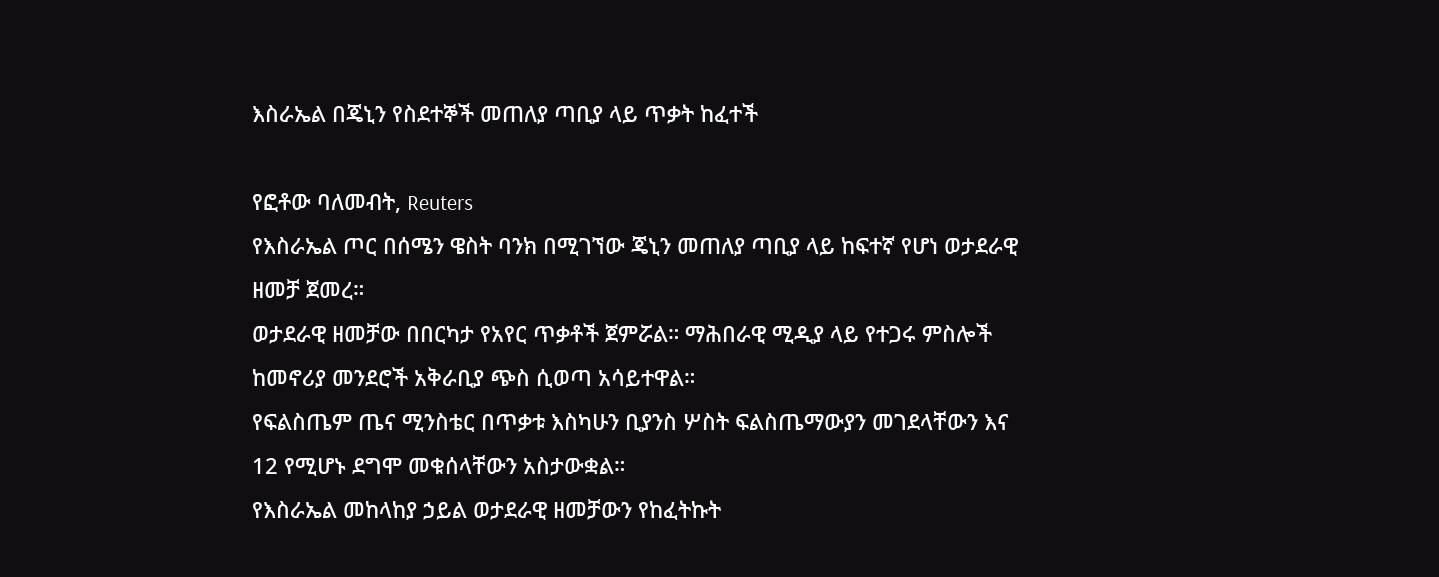እስራኤል በጄኒን የስደተኞች መጠለያ ጣቢያ ላይ ጥቃት ከፈተች

የፎቶው ባለመብት, Reuters
የእስራኤል ጦር በሰሜን ዌስት ባንክ በሚገኘው ጄኒን መጠለያ ጣቢያ ላይ ከፍተኛ የሆነ ወታደራዊ ዘመቻ ጀመረ።
ወታደራዊ ዘመቻው በበርካታ የአየር ጥቃቶች ጀምሯል። ማሕበራዊ ሚዲያ ላይ የተጋሩ ምስሎች ከመኖሪያ መንደሮች አቅራቢያ ጭስ ሲወጣ አሳይተዋል።
የፍልስጤም ጤና ሚንስቴር በጥቃቱ እስካሁን ቢያንስ ሦስት ፍልስጤማውያን መገደላቸውን እና 12 የሚሆኑ ደግሞ መቁሰላቸውን አስታውቋል።
የእስራኤል መከላከያ ኃይል ወታደራዊ ዘመቻውን የከፈትኩት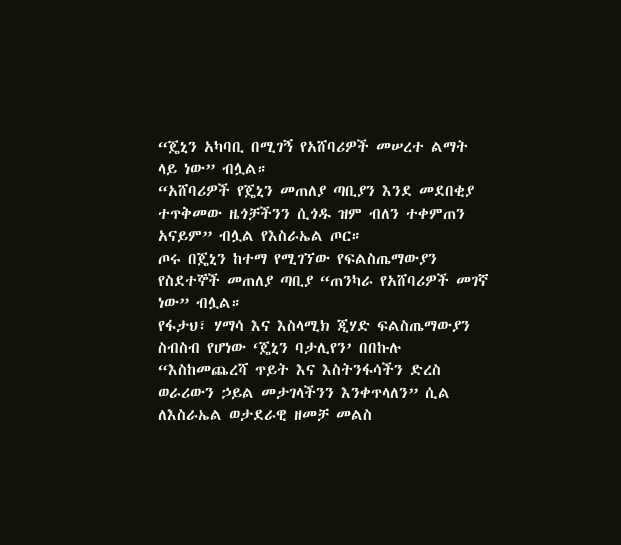“ጄኒን አካባቢ በሚገኝ የአሸባሪዎች መሠረተ ልማት ላይ ነው” ብሏል።
“አሸባሪዎች የጄኒን መጠለያ ጣቢያን እንደ መደበቂያ ተጥቅመው ዜጎቻችንን ሲጎዱ ዝም ብለን ተቀምጠን አናይም” ብሏል የእስራኤል ጦር።
ጦሩ በጄኒን ከተማ የሚገኘው የፍልስጤማውያን የስደተኞች መጠለያ ጣቢያ “ጠንካራ የአሸባሪዎች መገኛ ነው” ብሏል።
የፋታህ፣ ሃማሳ እና እስላሚክ ጂሃድ ፍልስጤማውያን ስብስብ የሆነው ‘ጄኒን ባታሊየን’ በበኩሉ “እስከመጨረሻ ጥይት እና እስትንፋሳችን ድረስ ወራሪውን ኃይል መታገላችንን እንቀጥላለን” ሲል ለእስራኤል ወታደራዊ ዘመቻ መልስ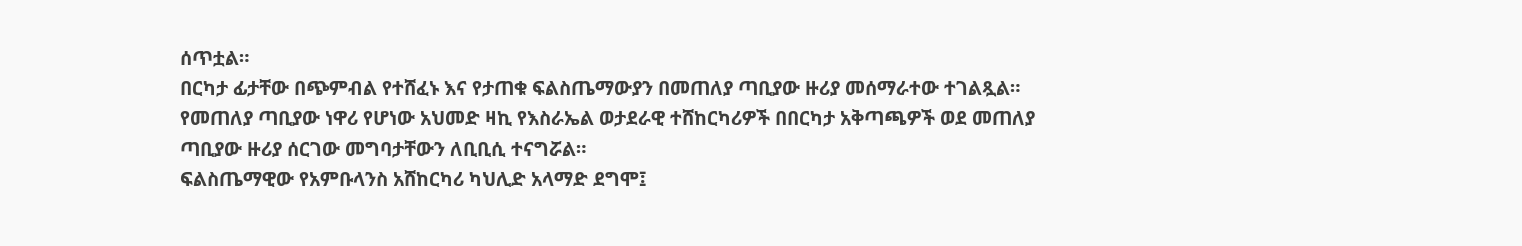ሰጥቷል።
በርካታ ፊታቸው በጭምብል የተሸፈኑ እና የታጠቁ ፍልስጤማውያን በመጠለያ ጣቢያው ዙሪያ መሰማራተው ተገልጿል።
የመጠለያ ጣቢያው ነዋሪ የሆነው አህመድ ዛኪ የእስራኤል ወታደራዊ ተሸከርካሪዎች በበርካታ አቅጣጫዎች ወደ መጠለያ ጣቢያው ዙሪያ ሰርገው መግባታቸውን ለቢቢሲ ተናግሯል።
ፍልስጤማዊው የአምቡላንስ አሸከርካሪ ካህሊድ አላማድ ደግሞ፤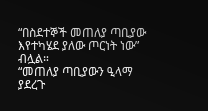“በስደተኞች መጠለያ ጣቢያው እየተካሄደ ያለው ጦርነት ነው” ብሏል።
“መጠለያ ጣቢያውን ዒላማ ያደረጉ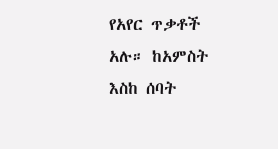የአየር ጥቃቶች አሉ። ከአምስት እስከ ሰባት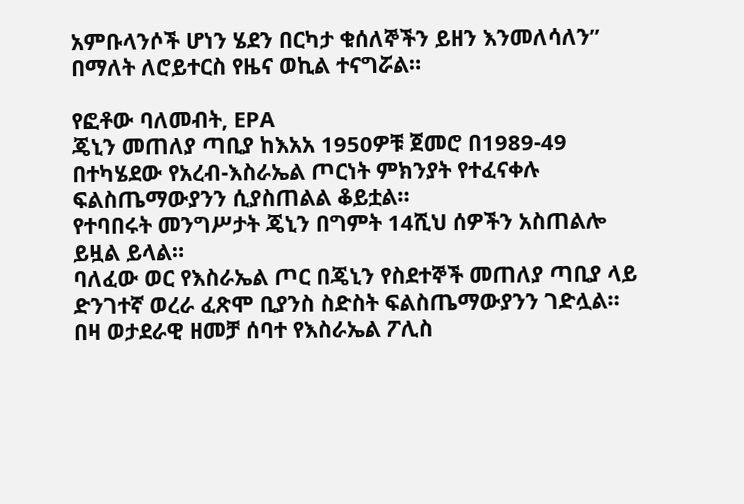አምቡላንሶች ሆነን ሄደን በርካታ ቁሰለኞችን ይዘን እንመለሳለን” በማለት ለሮይተርስ የዜና ወኪል ተናግሯል።

የፎቶው ባለመብት, EPA
ጄኒን መጠለያ ጣቢያ ከእአአ 1950ዎቹ ጀመሮ በ1989-49 በተካሄደው የአረብ-እስራኤል ጦርነት ምክንያት የተፈናቀሉ ፍልስጤማውያንን ሲያስጠልል ቆይቷል።
የተባበሩት መንግሥታት ጄኒን በግምት 14ሺህ ሰዎችን አስጠልሎ ይዟል ይላል።
ባለፈው ወር የእስራኤል ጦር በጄኒን የስደተኞች መጠለያ ጣቢያ ላይ ድንገተኛ ወረራ ፈጽሞ ቢያንስ ስድስት ፍልስጤማውያንን ገድሏል።
በዛ ወታደራዊ ዘመቻ ሰባተ የእስራኤል ፖሊስ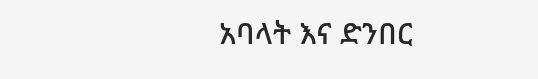አባላት እና ድንበር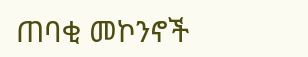ጠባቂ መኮንኖች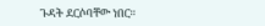ጉዳት ደርሶባቸው ነበር።